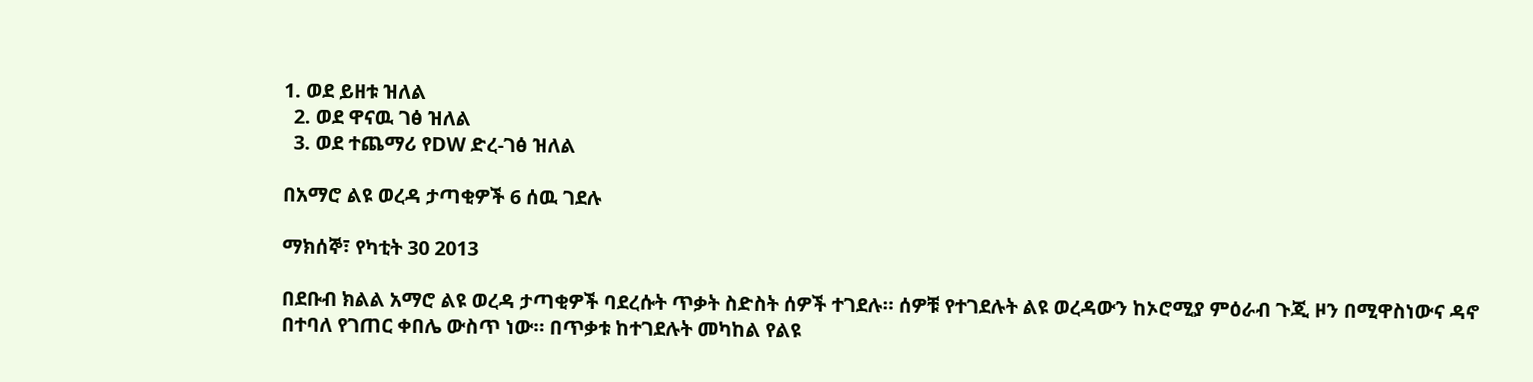1. ወደ ይዘቱ ዝለል
  2. ወደ ዋናዉ ገፅ ዝለል
  3. ወደ ተጨማሪ የDW ድረ-ገፅ ዝለል

በአማሮ ልዩ ወረዳ ታጣቂዎች 6 ሰዉ ገደሉ

ማክሰኞ፣ የካቲት 30 2013

በደቡብ ክልል አማሮ ልዩ ወረዳ ታጣቂዎች ባደረሱት ጥቃት ስድስት ሰዎች ተገደሉ። ሰዎቹ የተገደሉት ልዩ ወረዳውን ከኦሮሚያ ምዕራብ ጉጂ ዞን በሚዋስነውና ዳኖ በተባለ የገጠር ቀበሌ ውስጥ ነው። በጥቃቱ ከተገደሉት መካከል የልዩ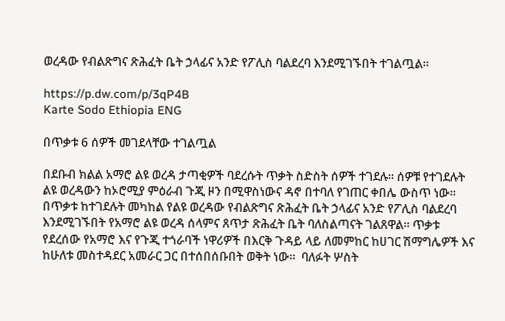ወረዳው የብልጽግና ጽሕፈት ቤት ኃላፊና አንድ የፖሊስ ባልደረባ እንደሚገኙበት ተገልጧል።

https://p.dw.com/p/3qP4B
Karte Sodo Ethiopia ENG

በጥቃቱ 6 ሰዎች መገደላቸው ተገልጧል

በደቡብ ክልል አማሮ ልዩ ወረዳ ታጣቂዎች ባደረሱት ጥቃት ስድስት ሰዎች ተገደሉ። ሰዎቹ የተገደሉት ልዩ ወረዳውን ከኦሮሚያ ምዕራብ ጉጂ ዞን በሚዋስነውና ዳኖ በተባለ የገጠር ቀበሌ ውስጥ ነው። በጥቃቱ ከተገደሉት መካከል የልዩ ወረዳው የብልጽግና ጽሕፈት ቤት ኃላፊና አንድ የፖሊስ ባልደረባ እንደሚገኙበት የአማሮ ልዩ ወረዳ ሰላምና ጸጥታ ጽሕፈት ቤት ባለስልጣናት ገልጸዋል። ጥቃቱ የደረሰው የአማሮ እና የጉጂ ተጎራባች ነዋሪዎች በእርቅ ጉዳይ ላይ ለመምከር ከሀገር ሽማግሌዎች እና ከሁለቱ መስተዳደር አመራር ጋር በተሰበሰቡበት ወቅት ነው።  ባለፉት ሦስት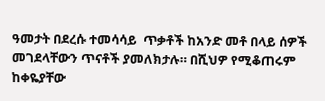ዓመታት በደረሱ ተመሳሳይ  ጥቃቶች ከአንድ መቶ በላይ ሰዎች መገደላቸውን ጥናቶች ያመለክታሉ። በሺህዎ የሚቆጠሩም ከቀዬያቸው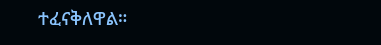ተፈናቅለዋል።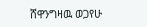ሸዋንግዛዉ ወጋየሁ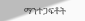ማንተጋፍቶት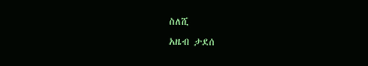ስለሺ
አዜብ ታደሰ